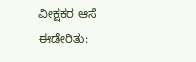ವೀಕ್ಷಕರ ಆಸೆ ಈಡೇರಿತು: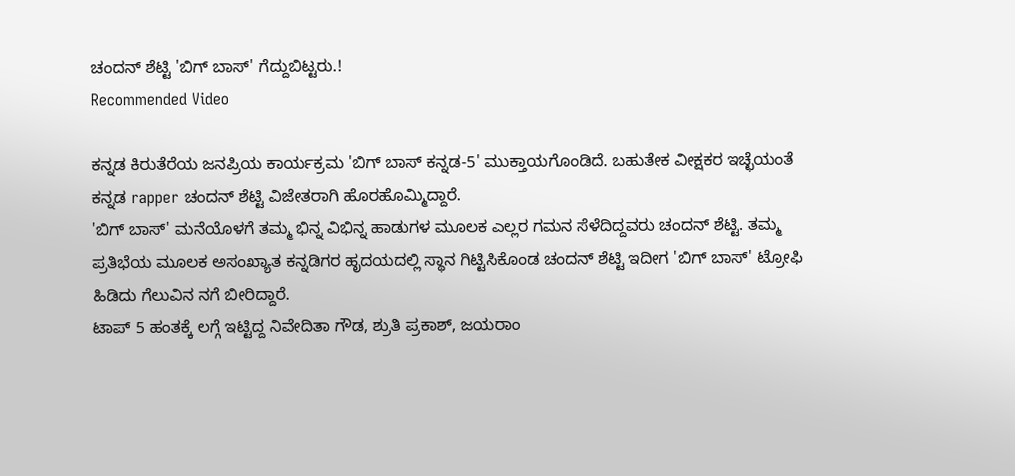ಚಂದನ್ ಶೆಟ್ಟಿ 'ಬಿಗ್ ಬಾಸ್' ಗೆದ್ದುಬಿಟ್ಟರು.!
Recommended Video

ಕನ್ನಡ ಕಿರುತೆರೆಯ ಜನಪ್ರಿಯ ಕಾರ್ಯಕ್ರಮ 'ಬಿಗ್ ಬಾಸ್ ಕನ್ನಡ-5' ಮುಕ್ತಾಯಗೊಂಡಿದೆ. ಬಹುತೇಕ ವೀಕ್ಷಕರ ಇಚ್ಛೆಯಂತೆ ಕನ್ನಡ rapper ಚಂದನ್ ಶೆಟ್ಟಿ ವಿಜೇತರಾಗಿ ಹೊರಹೊಮ್ಮಿದ್ದಾರೆ.
'ಬಿಗ್ ಬಾಸ್' ಮನೆಯೊಳಗೆ ತಮ್ಮ ಭಿನ್ನ ವಿಭಿನ್ನ ಹಾಡುಗಳ ಮೂಲಕ ಎಲ್ಲರ ಗಮನ ಸೆಳೆದಿದ್ದವರು ಚಂದನ್ ಶೆಟ್ಟಿ. ತಮ್ಮ ಪ್ರತಿಭೆಯ ಮೂಲಕ ಅಸಂಖ್ಯಾತ ಕನ್ನಡಿಗರ ಹೃದಯದಲ್ಲಿ ಸ್ಥಾನ ಗಿಟ್ಟಿಸಿಕೊಂಡ ಚಂದನ್ ಶೆಟ್ಟಿ ಇದೀಗ 'ಬಿಗ್ ಬಾಸ್' ಟ್ರೋಫಿ ಹಿಡಿದು ಗೆಲುವಿನ ನಗೆ ಬೀರಿದ್ದಾರೆ.
ಟಾಪ್ 5 ಹಂತಕ್ಕೆ ಲಗ್ಗೆ ಇಟ್ಟಿದ್ದ ನಿವೇದಿತಾ ಗೌಡ, ಶ್ರುತಿ ಪ್ರಕಾಶ್, ಜಯರಾಂ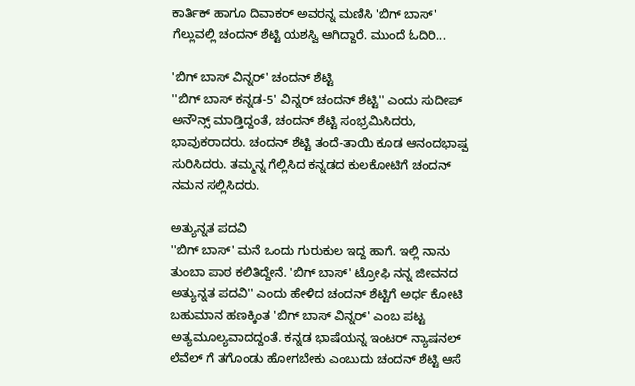ಕಾರ್ತಿಕ್ ಹಾಗೂ ದಿವಾಕರ್ ಅವರನ್ನ ಮಣಿಸಿ 'ಬಿಗ್ ಬಾಸ್' ಗೆಲ್ಲುವಲ್ಲಿ ಚಂದನ್ ಶೆಟ್ಟಿ ಯಶಸ್ವಿ ಆಗಿದ್ದಾರೆ. ಮುಂದೆ ಓದಿರಿ...

'ಬಿಗ್ ಬಾಸ್ ವಿನ್ನರ್' ಚಂದನ್ ಶೆಟ್ಟಿ
''ಬಿಗ್ ಬಾಸ್ ಕನ್ನಡ-5' ವಿನ್ನರ್ ಚಂದನ್ ಶೆಟ್ಟಿ'' ಎಂದು ಸುದೀಪ್ ಅನೌನ್ಸ್ ಮಾಡ್ತಿದ್ದಂತೆ, ಚಂದನ್ ಶೆಟ್ಟಿ ಸಂಭ್ರಮಿಸಿದರು, ಭಾವುಕರಾದರು. ಚಂದನ್ ಶೆಟ್ಟಿ ತಂದೆ-ತಾಯಿ ಕೂಡ ಆನಂದಭಾಷ್ಪ ಸುರಿಸಿದರು. ತಮ್ಮನ್ನ ಗೆಲ್ಲಿಸಿದ ಕನ್ನಡದ ಕುಲಕೋಟಿಗೆ ಚಂದನ್ ನಮನ ಸಲ್ಲಿಸಿದರು.

ಅತ್ಯುನ್ನತ ಪದವಿ
''ಬಿಗ್ ಬಾಸ್' ಮನೆ ಒಂದು ಗುರುಕುಲ ಇದ್ದ ಹಾಗೆ. ಇಲ್ಲಿ ನಾನು ತುಂಬಾ ಪಾಠ ಕಲಿತಿದ್ದೇನೆ. 'ಬಿಗ್ ಬಾಸ್' ಟ್ರೋಫಿ ನನ್ನ ಜೀವನದ ಅತ್ಯುನ್ನತ ಪದವಿ'' ಎಂದು ಹೇಳಿದ ಚಂದನ್ ಶೆಟ್ಟಿಗೆ ಅರ್ಧ ಕೋಟಿ ಬಹುಮಾನ ಹಣಕ್ಕಿಂತ 'ಬಿಗ್ ಬಾಸ್ ವಿನ್ನರ್' ಎಂಬ ಪಟ್ಟ ಅತ್ಯಮೂಲ್ಯವಾದದ್ದಂತೆ. ಕನ್ನಡ ಭಾಷೆಯನ್ನ ಇಂಟರ್ ನ್ಯಾಷನಲ್ ಲೆವೆಲ್ ಗೆ ತಗೊಂಡು ಹೋಗಬೇಕು ಎಂಬುದು ಚಂದನ್ ಶೆಟ್ಟಿ ಆಸೆ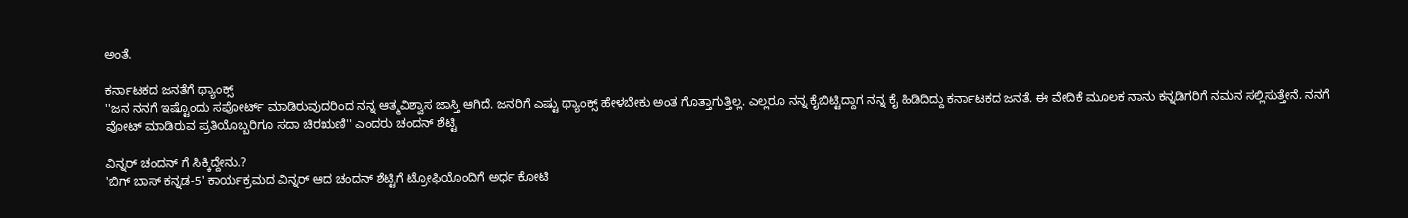ಅಂತೆ.

ಕರ್ನಾಟಕದ ಜನತೆಗೆ ಥ್ಯಾಂಕ್ಸ್
''ಜನ ನನಗೆ ಇಷ್ಟೊಂದು ಸಪೋರ್ಟ್ ಮಾಡಿರುವುದರಿಂದ ನನ್ನ ಆತ್ಮವಿಶ್ವಾಸ ಜಾಸ್ತಿ ಆಗಿದೆ. ಜನರಿಗೆ ಎಷ್ಟು ಥ್ಯಾಂಕ್ಸ್ ಹೇಳಬೇಕು ಅಂತ ಗೊತ್ತಾಗುತ್ತಿಲ್ಲ. ಎಲ್ಲರೂ ನನ್ನ ಕೈಬಿಟ್ಟಿದ್ದಾಗ ನನ್ನ ಕೈ ಹಿಡಿದಿದ್ದು ಕರ್ನಾಟಕದ ಜನತೆ. ಈ ವೇದಿಕೆ ಮೂಲಕ ನಾನು ಕನ್ನಡಿಗರಿಗೆ ನಮನ ಸಲ್ಲಿಸುತ್ತೇನೆ. ನನಗೆ ವೋಟ್ ಮಾಡಿರುವ ಪ್ರತಿಯೊಬ್ಬರಿಗೂ ಸದಾ ಚಿರಋಣಿ'' ಎಂದರು ಚಂದನ್ ಶೆಟ್ಟಿ

ವಿನ್ನರ್ ಚಂದನ್ ಗೆ ಸಿಕ್ಕಿದ್ದೇನು.?
'ಬಿಗ್ ಬಾಸ್ ಕನ್ನಡ-5' ಕಾರ್ಯಕ್ರಮದ ವಿನ್ನರ್ ಆದ ಚಂದನ್ ಶೆಟ್ಟಿಗೆ ಟ್ರೋಫಿಯೊಂದಿಗೆ ಅರ್ಧ ಕೋಟಿ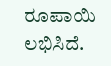ರೂಪಾಯಿ ಲಭಿಸಿದೆ.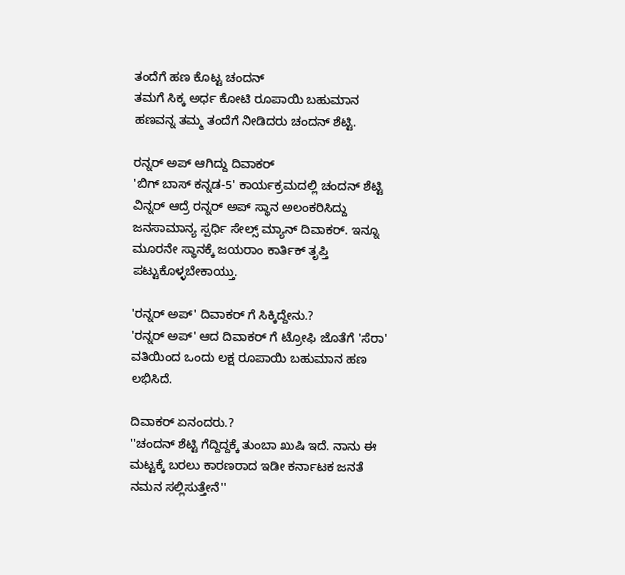ತಂದೆಗೆ ಹಣ ಕೊಟ್ಟ ಚಂದನ್
ತಮಗೆ ಸಿಕ್ಕ ಅರ್ಧ ಕೋಟಿ ರೂಪಾಯಿ ಬಹುಮಾನ ಹಣವನ್ನ ತಮ್ಮ ತಂದೆಗೆ ನೀಡಿದರು ಚಂದನ್ ಶೆಟ್ಟಿ.

ರನ್ನರ್ ಅಪ್ ಆಗಿದ್ದು ದಿವಾಕರ್
'ಬಿಗ್ ಬಾಸ್ ಕನ್ನಡ-5' ಕಾರ್ಯಕ್ರಮದಲ್ಲಿ ಚಂದನ್ ಶೆಟ್ಟಿ ವಿನ್ನರ್ ಆದ್ರೆ ರನ್ನರ್ ಅಪ್ ಸ್ಥಾನ ಅಲಂಕರಿಸಿದ್ದು ಜನಸಾಮಾನ್ಯ ಸ್ಪರ್ಧಿ ಸೇಲ್ಸ್ ಮ್ಯಾನ್ ದಿವಾಕರ್. ಇನ್ನೂ ಮೂರನೇ ಸ್ಥಾನಕ್ಕೆ ಜಯರಾಂ ಕಾರ್ತಿಕ್ ತೃಪ್ತಿ ಪಟ್ಟುಕೊಳ್ಳಬೇಕಾಯ್ತು.

'ರನ್ನರ್ ಅಪ್' ದಿವಾಕರ್ ಗೆ ಸಿಕ್ಕಿದ್ದೇನು.?
'ರನ್ನರ್ ಅಪ್' ಆದ ದಿವಾಕರ್ ಗೆ ಟ್ರೋಫಿ ಜೊತೆಗೆ 'ಸೆರಾ' ವತಿಯಿಂದ ಒಂದು ಲಕ್ಷ ರೂಪಾಯಿ ಬಹುಮಾನ ಹಣ ಲಭಿಸಿದೆ.

ದಿವಾಕರ್ ಏನಂದರು.?
''ಚಂದನ್ ಶೆಟ್ಟಿ ಗೆದ್ದಿದ್ದಕ್ಕೆ ತುಂಬಾ ಖುಷಿ ಇದೆ. ನಾನು ಈ ಮಟ್ಟಕ್ಕೆ ಬರಲು ಕಾರಣರಾದ ಇಡೀ ಕರ್ನಾಟಕ ಜನತೆ ನಮನ ಸಲ್ಲಿಸುತ್ತೇನೆ''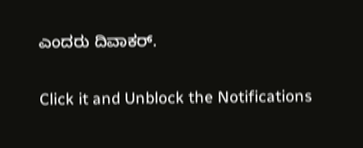ಎಂದರು ದಿವಾಕರ್.


Click it and Unblock the Notifications